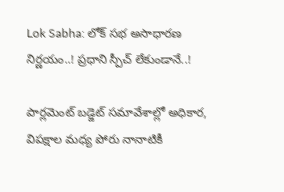Lok Sabha: లోక్ సభ అసాధారణ నిర్ణయం..! ప్రధాని స్పీచ్ లేకుండానే..!

పార్లమెంట్ బడ్జెట్ సమావేశాల్లో అధికార, విపక్షాల మధ్య పోరు నానాటికీ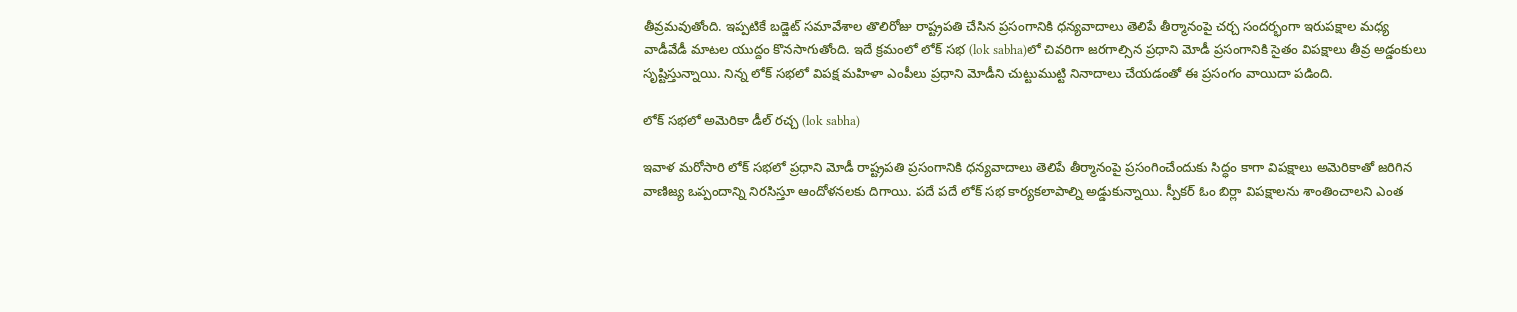తీవ్రమవుతోంది. ఇప్పటికే బడ్జెట్ సమావేశాల తొలిరోజు రాష్ట్రపతి చేసిన ప్రసంగానికి ధన్యవాదాలు తెలిపే తీర్మానంపై చర్చ సందర్భంగా ఇరుపక్షాల మధ్య వాడీవేడీ మాటల యుద్దం కొనసాగుతోంది. ఇదే క్రమంలో లోక్ సభ (lok sabha)లో చివరిగా జరగాల్సిన ప్రధాని మోడీ ప్రసంగానికి సైతం విపక్షాలు తీవ్ర అడ్డంకులు సృష్టిస్తున్నాయి. నిన్న లోక్ సభలో విపక్ష మహిళా ఎంపీలు ప్రధాని మోడీని చుట్టుముట్టి నినాదాలు చేయడంతో ఈ ప్రసంగం వాయిదా పడింది.

లోక్ సభలో అమెరికా డీల్ రచ్చ (lok sabha)

ఇవాళ మరోసారి లోక్ సభలో ప్రధాని మోడీ రాష్ట్రపతి ప్రసంగానికి ధన్యవాదాలు తెలిపే తీర్మానంపై ప్రసంగించేందుకు సిద్ధం కాగా విపక్షాలు అమెరికాతో జరిగిన వాణిజ్య ఒప్పందాన్ని నిరసిస్తూ ఆందోళనలకు దిగాయి. పదే పదే లోక్ సభ కార్యకలాపాల్ని అడ్డుకున్నాయి. స్పీకర్ ఓం బిర్లా విపక్షాలను శాంతించాలని ఎంత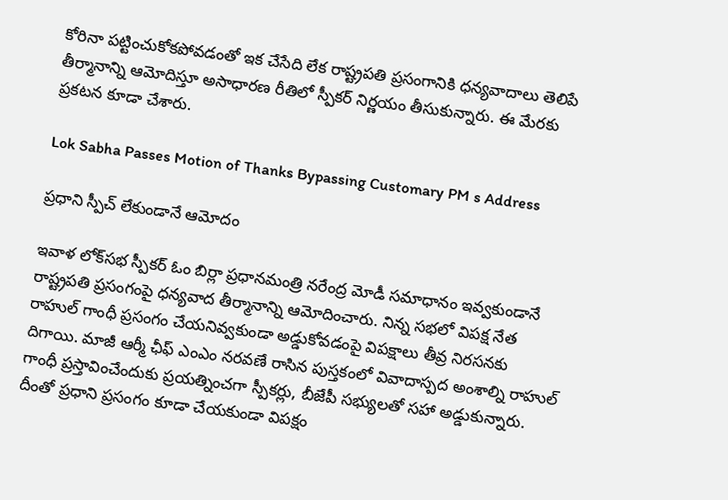కోరినా పట్టించుకోకపోవడంతో ఇక చేసేది లేక రాష్ట్రపతి ప్రసంగానికి ధన్యవాదాలు తెలిపే తీర్మానాన్ని ఆమోదిస్తూ అసాధారణ రీతిలో స్పీకర్ నిర్ణయం తీసుకున్నారు. ఈ మేరకు ప్రకటన కూడా చేశారు.

Lok Sabha Passes Motion of Thanks Bypassing Customary PM s Address

ప్రధాని స్పీచ్ లేకుండానే ఆమోదం

ఇవాళ లోక్‌సభ స్పీకర్ ఓం బిర్లా ప్రధానమంత్రి నరేంద్ర మోడీ సమాధానం ఇవ్వకుండానే రాష్ట్రపతి ప్రసంగంపై ధన్యవాద తీర్మానాన్ని ఆమోదించారు. నిన్న సభలో విపక్ష నేత రాహుల్ గాంధీ ప్రసంగం చేయనివ్వకుండా అడ్డుకోవడంపై విపక్షాలు తీవ్ర నిరసనకు దిగాయి. మాజీ ఆర్మీ ఛీఫ్ ఎంఎం నరవణే రాసిన పుస్తకంలో వివాదాస్పద అంశాల్ని రాహుల్ గాంధీ ప్రస్తావించేందుకు ప్రయత్నించగా స్పీకర్లు, బీజేపీ సభ్యులతో సహా అడ్డుకున్నారు. దీంతో ప్రధాని ప్రసంగం కూడా చేయకుండా విపక్షం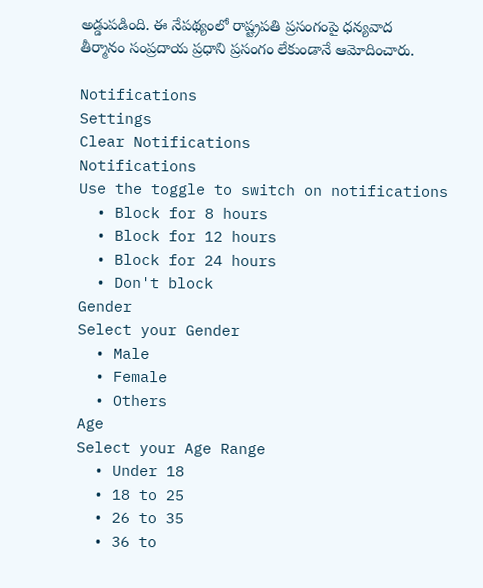అడ్డుపడింది. ఈ నేపథ్యంలో రాష్ట్రపతి ప్రసంగంపై ధన్యవాద తీర్మానం సంప్రదాయ ప్రధాని ప్రసంగం లేకుండానే ఆమోదించారు.

Notifications
Settings
Clear Notifications
Notifications
Use the toggle to switch on notifications
  • Block for 8 hours
  • Block for 12 hours
  • Block for 24 hours
  • Don't block
Gender
Select your Gender
  • Male
  • Female
  • Others
Age
Select your Age Range
  • Under 18
  • 18 to 25
  • 26 to 35
  • 36 to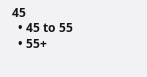45
  • 45 to 55
  • 55+